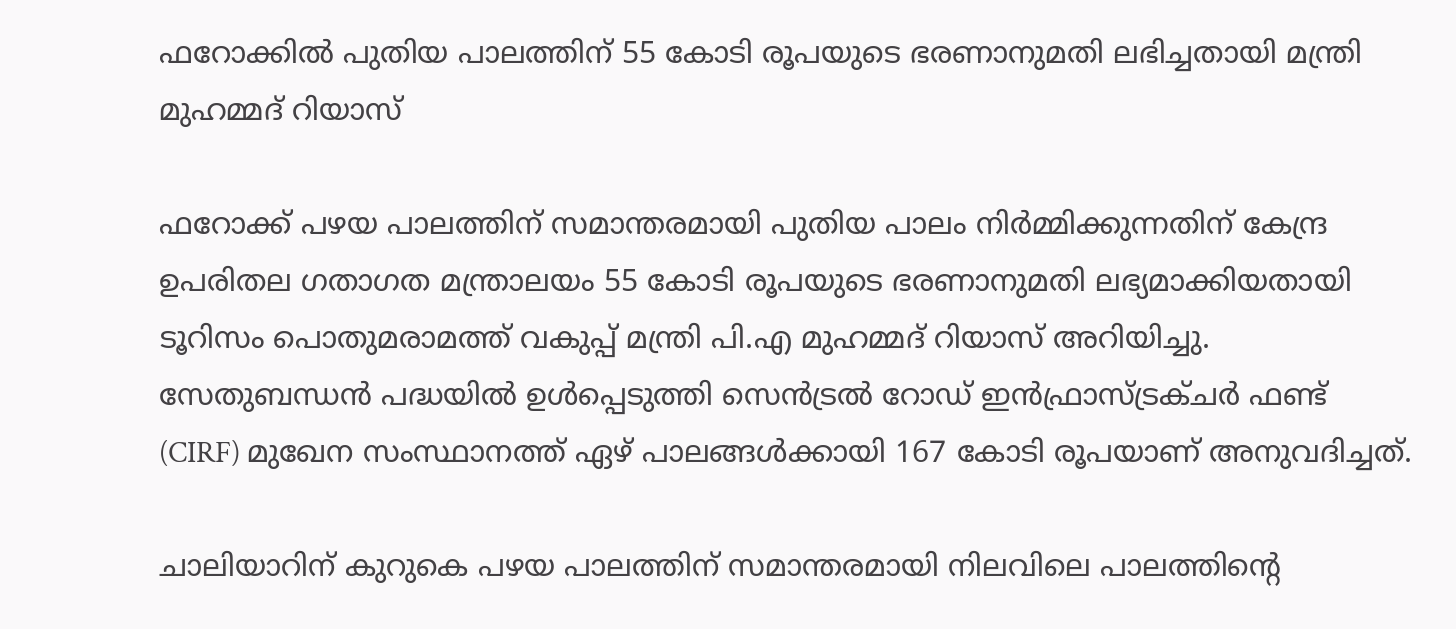ഫറോക്കില്‍ പുതിയ പാലത്തിന് 55 കോടി രൂപയുടെ ഭരണാനുമതി ലഭിച്ചതായി മന്ത്രി മുഹമ്മദ് റിയാസ്

ഫറോക്ക് പഴയ പാലത്തിന് സമാന്തരമായി പുതിയ പാലം നിര്‍മ്മിക്കുന്നതിന് കേന്ദ്ര ഉപരിതല ഗതാഗത മന്ത്രാലയം 55 കോടി രൂപയുടെ ഭരണാനുമതി ലഭ്യമാക്കിയതായി ടൂറിസം പൊതുമരാമത്ത് വകുപ്പ് മന്ത്രി പി.എ മുഹമ്മദ് റിയാസ് അറിയിച്ചു. സേതുബന്ധന്‍ പദ്ധയില്‍ ഉള്‍പ്പെടുത്തി സെന്‍ട്രല്‍ റോഡ് ഇന്‍ഫ്രാസ്ട്രക്ചര്‍ ഫണ്ട് (CIRF) മുഖേന സംസ്ഥാനത്ത് ഏഴ് പാലങ്ങള്‍ക്കായി 167 കോടി രൂപയാണ് അനുവദിച്ചത്.

ചാലിയാറിന് കുറുകെ പഴയ പാലത്തിന് സമാന്തരമായി നിലവിലെ പാലത്തിന്റെ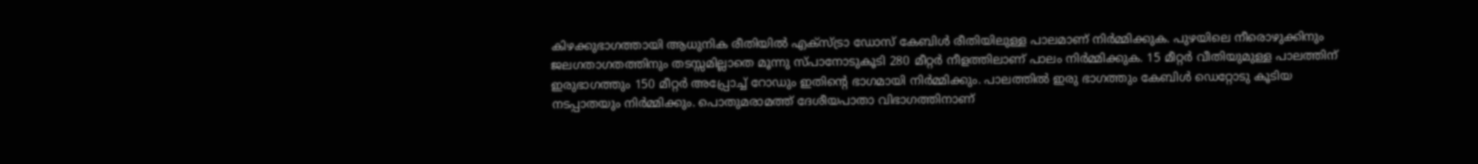കിഴക്കുഭാഗത്തായി ആധുനിക രീതിയില്‍ എക്‌സ്ട്രാ ഡോസ് കേബിള്‍ രീതിയിലുള്ള പാലമാണ് നിര്‍മ്മിക്കുക. പുഴയിലെ നീരൊഴുക്കിനും ജലഗതാഗതത്തിനും തടസ്സമില്ലാതെ മൂന്നു സ്പാനോടുകൂടി 280 മീറ്റര്‍ നീളത്തിലാണ് പാലം നിര്‍മ്മിക്കുക. 15 മീറ്റര്‍ വീതിയുമുള്ള പാലത്തിന് ഇരുഭാഗത്തും 150 മീറ്റര്‍ അപ്പ്രോച്ച് റോഡും ഇതിന്റെ ഭാഗമായി നിര്‍മ്മിക്കും. പാലത്തില്‍ ഇരു ഭാഗത്തും കേബിള്‍ ഡെറ്റോടു കൂടിയ നടപ്പാതയും നിര്‍മ്മിക്കും. പൊതുമരാമത്ത് ദേശീയപാതാ വിഭാഗത്തിനാണ്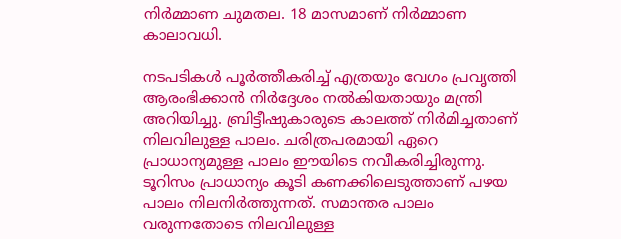നിര്‍മ്മാണ ചുമതല. 18 മാസമാണ് നിര്‍മ്മാണ കാലാവധി.

നടപടികള്‍ പൂര്‍ത്തീകരിച്ച് എത്രയും വേഗം പ്രവൃത്തി ആരംഭിക്കാന്‍ നിര്‍ദ്ദേശം നല്‍കിയതായും മന്ത്രി അറിയിച്ചു. ബ്രിട്ടീഷുകാരുടെ കാലത്ത് നിര്‍മിച്ചതാണ് നിലവിലുള്ള പാലം. ചരിത്രപരമായി ഏറെ പ്രാധാന്യമുള്ള പാലം ഈയിടെ നവീകരിച്ചിരുന്നു. ടൂറിസം പ്രാധാന്യം കൂടി കണക്കിലെടുത്താണ് പഴയ പാലം നിലനിര്‍ത്തുന്നത്. സമാന്തര പാലം വരുന്നതോടെ നിലവിലുള്ള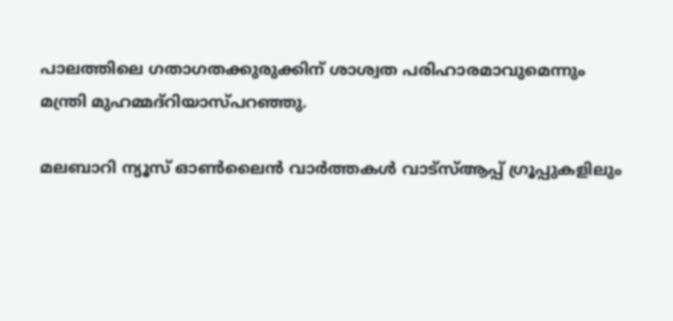പാലത്തിലെ ഗതാഗതക്കുരുക്കിന് ശാശ്വത പരിഹാരമാവുമെന്നും മന്ത്രി മുഹമ്മദ്റിയാസ്പറഞ്ഞു.

മലബാറി ന്യൂസ് ഓണ്‍ലൈന്‍ വാര്‍ത്തകള്‍ വാട്‌സ്ആപ്പ് ഗ്രൂപ്പുകളിലും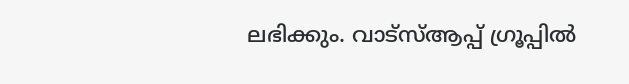ലഭിക്കും. വാട്‌സ്ആപ്പ് ഗ്രൂപ്പില്‍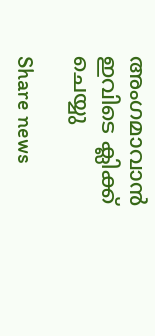അംഗമാവാന്‍ ഇവിടെ ക്ലിക്ക് ചെയ്യു

Share news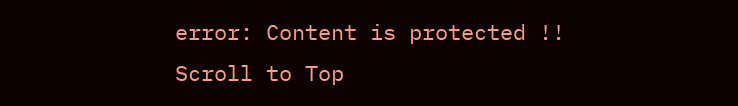error: Content is protected !!
Scroll to Top